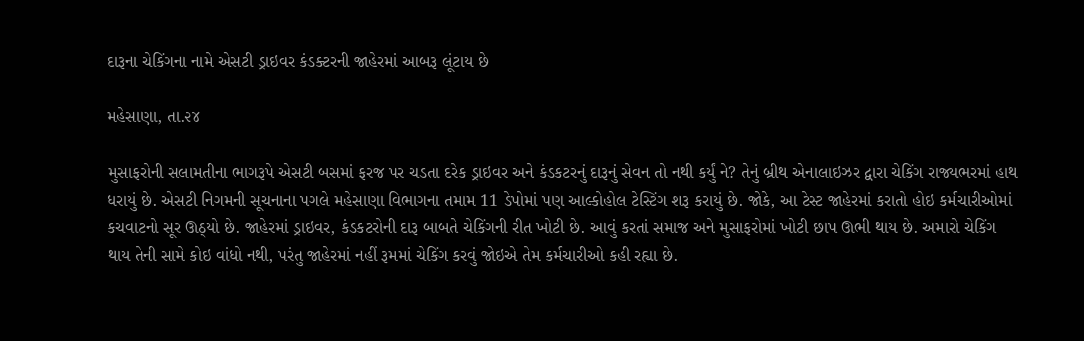દારૂના ચેકિંગના નામે એસટી ડ્રાઇવર કંડક્ટરની જાહેરમાં આબરૂ લૂંટાય છે

મહેસાણા, તા.૨૪

મુસાફરોની સલામતીના ભાગરૂપે એસટી બસમાં ફરજ પર ચડતા દરેક ડ્રાઇવર અને કંડકટરનું દારૂનું સેવન તો નથી કર્યું ને? તેનું બ્રીથ એનાલાઇઝર દ્વારા ચેકિંગ રાજ્યભરમાં હાથ ધરાયું છે. એસટી નિગમની સૂચનાના પગલે મહેસાણા વિભાગના તમામ 11 ડેપોમાં પણ આલ્કોહોલ ટેસ્ટિંગ શરૂ કરાયું છે. જોકે, આ ટેસ્ટ જાહેરમાં કરાતો હોઇ કર્મચારીઓમાં કચવાટનો સૂર ઊઠ્યો છે. જાહેરમાં ડ્રાઇવર, કંડકટરોની દારૂ બાબતે ચેકિંગની રીત ખોટી છે. આવું કરતાં સમાજ અને મુસાફરોમાં ખોટી છાપ ઊભી થાય છે. અમારો ચેકિંગ થાય તેની સામે કોઇ વાંધો નથી, પરંતુ જાહેરમાં નહીં રૂમમાં ચેકિંગ કરવું જોઇએ તેમ કર્મચારીઓ કહી રહ્યા છે.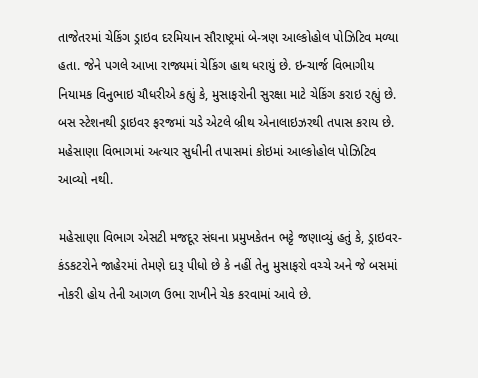તાજેતરમાં ચેકિંગ ડ્રાઇવ દરમિયાન સૌરાષ્ટ્રમાં બે-ત્રણ આલ્કોહોલ પોઝિટિવ મળ્યા હતા. જેને પગલે આખા રાજ્યમાં ચેકિંગ હાથ ધરાયું છે. ઇન્ચાર્જ વિભાગીય નિયામક વિનુભાઇ ચૌધરીએ કહ્યું કે, મુસાફરોની સુરક્ષા માટે ચેકિંગ કરાઇ રહ્યું છે. બસ સ્ટેશનથી ડ્રાઇવર ફરજમાં ચડે એટલે બ્રીથ એનાલાઇઝરથી તપાસ કરાય છે. મહેસાણા વિભાગમાં અત્યાર સુધીની તપાસમાં કોઇમાં આલ્કોહોલ પોઝિટિવ આવ્યો નથી.

મહેસાણા વિભાગ એસટી મજદૂર સંઘના પ્રમુખકેતન ભટ્ટે જણાવ્યું હતું કે, ડ્રાઇવર-કંડકટરોને જાહેરમાં તેમણે દારૂ પીધો છે કે નહીં તેનુ મુસાફરો વચ્ચે અને જે બસમાં નોકરી હોય તેની આગળ ઉભા રાખીને ચેક કરવામાં આવે છે.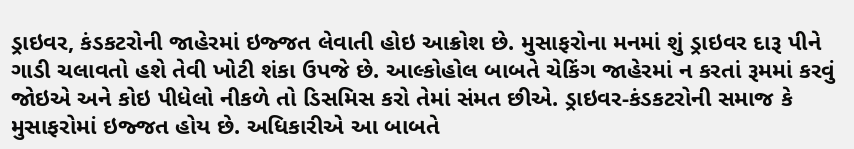ડ્રાઇવર, કંડકટરોની જાહેરમાં ઇજ્જત લેવાતી હોઇ આક્રોશ છે. મુસાફરોના મનમાં શું ડ્રાઇવર દારૂ પીને ગાડી ચલાવતો હશે તેવી ખોટી શંકા ઉપજે છે. આલ્કોહોલ બાબતે ચેકિંગ જાહેરમાં ન કરતાં રૂમમાં કરવું જોઇએ અને કોઇ પીધેલો નીકળે તો ડિસમિસ કરો તેમાં સંમત છીએ. ડ્રાઇવર-કંડકટરોની સમાજ કે મુસાફરોમાં ઇજ્જત હોય છે. અધિકારીએ આ બાબતે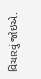વિચારવું જોઇએ.